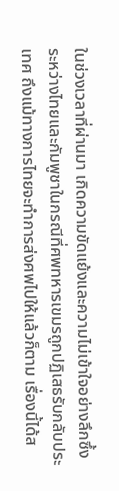ในช่วงเวลาที่ผ่านมา เกิดความขัดแย้งและความไม่เข้าใจอย่างลึกซึ้งระหว่างไทยและกัมพูชาในกรณีที่ศพทหารเขมรถูกปฏิเสธรับกลับประเทศ ถึงแม้ทางการไทยจะทำการส่งศพไปให้แล้วก็ตาม เรื่องนี้ได้ส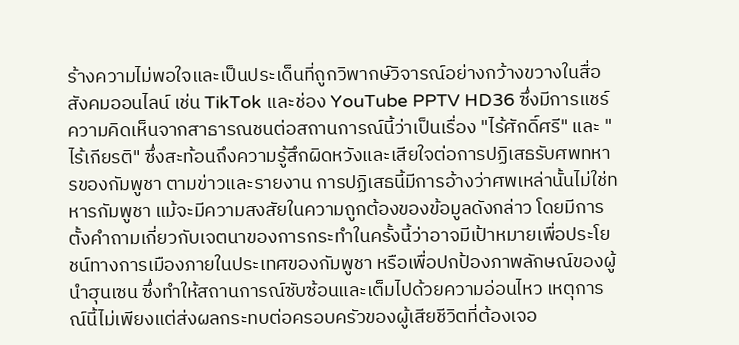ร้างความไม่พอใจและเป็นประเด็นที่ถูกวิพากษ์วิจารณ์อย่างกว้างขวางในสื่อสังคมออนไลน์ เช่น TikTok และช่อง YouTube PPTV HD36 ซึ่งมีการแชร์ความคิดเห็นจากสาธารณชนต่อสถานการณ์นี้ว่าเป็นเรื่อง "ไร้ศักดิ์ศรี" และ "ไร้เกียรติ" ซึ่งสะท้อนถึงความรู้สึกผิดหวังและเสียใจต่อการปฏิเสธรับศพทหารของกัมพูชา ตามข่าวและรายงาน การปฏิเสธนี้มีการอ้างว่าศพเหล่านั้นไม่ใช่ทหารกัมพูชา แม้จะมีความสงสัยในความถูกต้องของข้อมูลดังกล่าว โดยมีการตั้งคำถามเกี่ยวกับเจตนาของการกระทำในครั้งนี้ว่าอาจมีเป้าหมายเพื่อประโยชน์ทางการเมืองภายในประเทศของกัมพูชา หรือเพื่อปกป้องภาพลักษณ์ของผู้นำฮุนเซน ซึ่งทำให้สถานการณ์ซับซ้อนและเต็มไปด้วยความอ่อนไหว เหตุการณ์นี้ไม่เพียงแต่ส่งผลกระทบต่อครอบครัวของผู้เสียชีวิตที่ต้องเจอ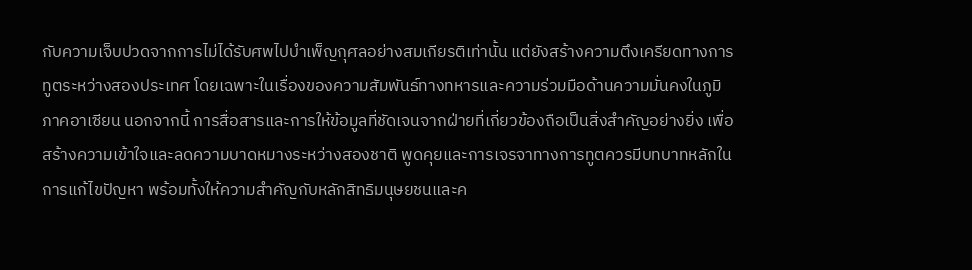กับความเจ็บปวดจากการไม่ได้รับศพไปบำเพ็ญกุศลอย่างสมเกียรติเท่านั้น แต่ยังสร้างความตึงเครียดทางการทูตระหว่างสองประเทศ โดยเฉพาะในเรื่องของความสัมพันธ์ทางทหารและความร่วมมือด้านความมั่นคงในภูมิภาคอาเซียน นอกจากนี้ การสื่อสารและการให้ข้อมูลที่ชัดเจนจากฝ่ายที่เกี่ยวข้องถือเป็นสิ่งสำคัญอย่างยิ่ง เพื่อสร้างความเข้าใจและลดความบาดหมางระหว่างสองชาติ พูดคุยและการเจรจาทางการทูตควรมีบทบาทหลักในการแก้ไขปัญหา พร้อมทั้งให้ความสำคัญกับหลักสิทธิมนุษยชนและค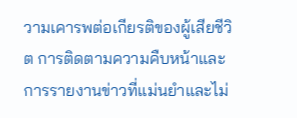วามเคารพต่อเกียรติของผู้เสียชีวิต การติดตามความคืบหน้าและการรายงานข่าวที่แม่นยำและไม่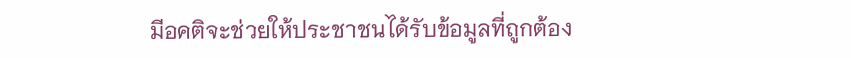มีอคติจะช่วยให้ประชาชนได้รับข้อมูลที่ถูกต้อง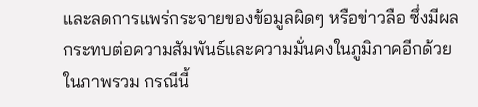และลดการแพร่กระจายของข้อมูลผิดๆ หรือข่าวลือ ซึ่งมีผลกระทบต่อความสัมพันธ์และความมั่นคงในภูมิภาคอีกด้วย ในภาพรวม กรณีนี้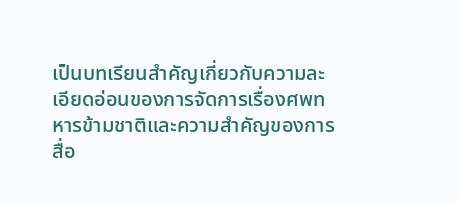เป็นบทเรียนสำคัญเกี่ยวกับความละเอียดอ่อนของการจัดการเรื่องศพทหารข้ามชาติและความสำคัญของการสื่อ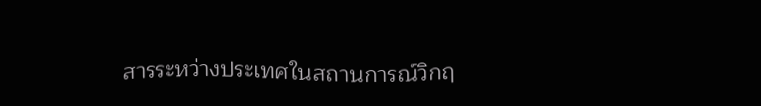สารระหว่างประเทศในสถานการณ์วิกฤ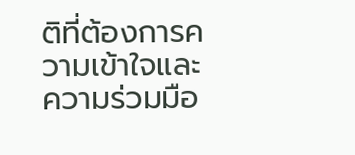ติที่ต้องการความเข้าใจและความร่วมมือ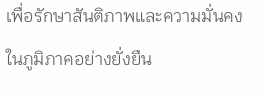เพื่อรักษาสันติภาพและความมั่นคงในภูมิภาคอย่างยั่งยืน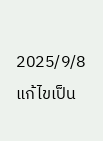2025/9/8 แก้ไขเป็น